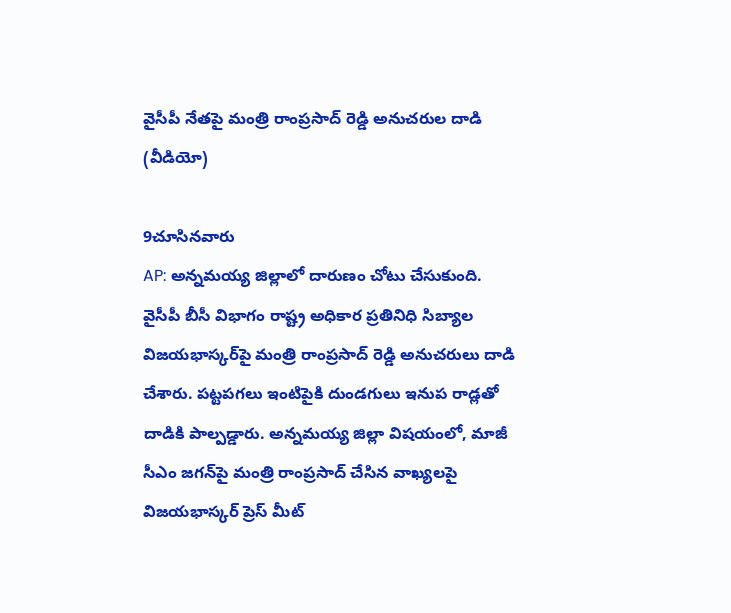వైసీపీ నేతపై మంత్రి రాంప్రసాద్ రెడ్డి అనుచరుల దాడి (వీడియో)

9చూసినవారు
AP: అన్నమయ్య జిల్లాలో దారుణం చోటు చేసుకుంది. వైసీపీ బీసీ విభాగం రాష్ట్ర అధికార ప్రతినిధి సిబ్యాల విజయభాస్కర్‌పై మంత్రి రాంప్రసాద్ రెడ్డి అనుచరులు దాడి చేశారు. పట్టపగలు ఇంటిపైకి దుండగులు ఇనుప రాడ్లతో దాడికి పాల్పడ్డారు. అన్నమయ్య జిల్లా విషయంలో, మాజీ సీఎం జగన్‌పై మంత్రి రాంప్రసాద్ చేసిన వాఖ్యలపై విజయభాస్కర్ ప్రెస్ మీట్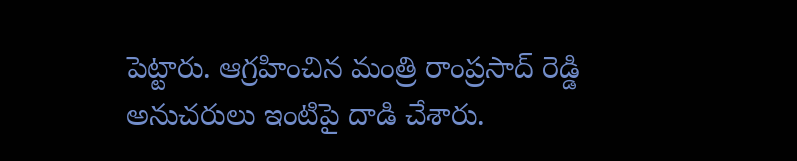పెట్టారు. ఆగ్రహించిన మంత్రి రాంప్రసాద్ రెడ్డి అనుచరులు ఇంటిపై దాడి చేశారు.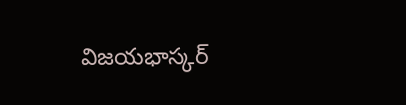విజయభాస్కర్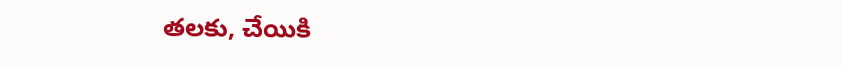తలకు, చేయికి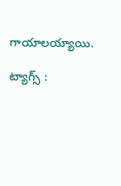గాయాలయ్యాయి.

ట్యాగ్స్ :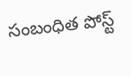సంబంధిత పోస్ట్